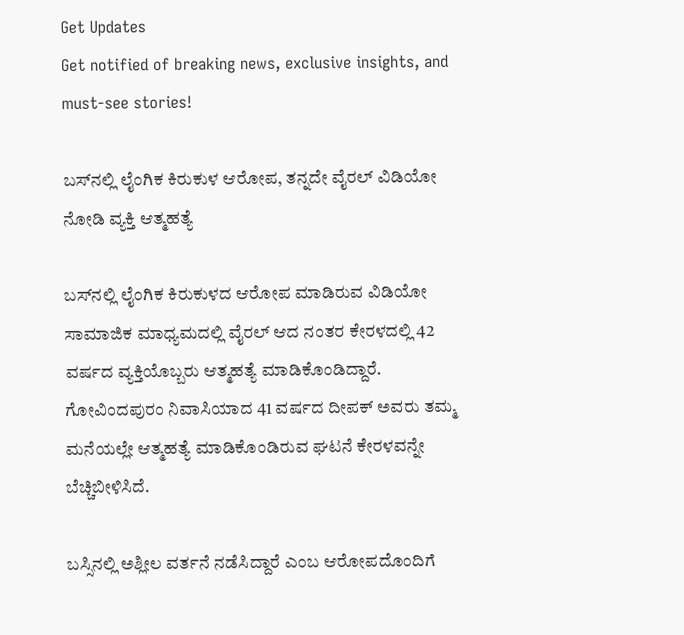Get Updates
Get notified of breaking news, exclusive insights, and must-see stories!

ಬಸ್‌ನಲ್ಲಿ ಲೈಂಗಿಕ ಕಿರುಕುಳ ಆರೋಪ, ತನ್ನದೇ ವೈರಲ್‌ ವಿಡಿಯೋ ನೋಡಿ ವ್ಯಕ್ತಿ ಆತ್ಮಹತ್ಯೆ

ಬಸ್‌ನಲ್ಲಿ ಲೈಂಗಿಕ ಕಿರುಕುಳದ ಆರೋಪ ಮಾಡಿರುವ ವಿಡಿಯೋ ಸಾಮಾಜಿಕ ಮಾಧ್ಯಮದಲ್ಲಿ ವೈರಲ್ ಆದ ನಂತರ ಕೇರಳದಲ್ಲಿ 42 ವರ್ಷದ ವ್ಯಕ್ತಿಯೊಬ್ಬರು ಆತ್ಮಹತ್ಯೆ ಮಾಡಿಕೊಂಡಿದ್ದಾರೆ. ಗೋವಿಂದಪುರಂ ನಿವಾಸಿಯಾದ 41 ವರ್ಷದ ದೀಪಕ್ ಅವರು ತಮ್ಮ ಮನೆಯಲ್ಲೇ ಆತ್ಮಹತ್ಯೆ ಮಾಡಿಕೊಂಡಿರುವ ಘಟನೆ ಕೇರಳವನ್ನೇ ಬೆಚ್ಚಿಬೀಳಿಸಿದೆ.

ಬಸ್ಸಿನಲ್ಲಿ ಅಶ್ಲೀಲ ವರ್ತನೆ ನಡೆಸಿದ್ದಾರೆ ಎಂಬ ಆರೋಪದೊಂದಿಗೆ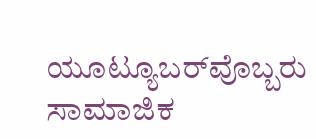ಯೂಟ್ಯೂಬರ್‌ವೊಬ್ಬರು ಸಾಮಾಜಿಕ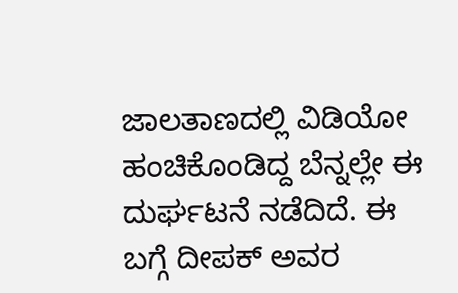ಜಾಲತಾಣದಲ್ಲಿ ವಿಡಿಯೋ ಹಂಚಿಕೊಂಡಿದ್ದ ಬೆನ್ನಲ್ಲೇ ಈ ದುರ್ಘಟನೆ ನಡೆದಿದೆ. ಈ ಬಗ್ಗೆ ದೀಪಕ್ ಅವರ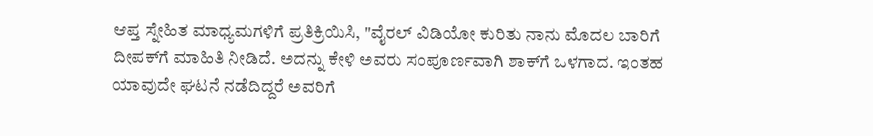ಆಪ್ತ ಸ್ನೇಹಿತ ಮಾಧ್ಯಮಗಳಿಗೆ ಪ್ರತಿಕ್ರಿಯಿಸಿ, "ವೈರಲ್ ವಿಡಿಯೋ ಕುರಿತು ನಾನು ಮೊದಲ ಬಾರಿಗೆ ದೀಪಕ್‌ಗೆ ಮಾಹಿತಿ ನೀಡಿದೆ. ಅದನ್ನು ಕೇಳಿ ಅವರು ಸಂಪೂರ್ಣವಾಗಿ ಶಾಕ್‌ಗೆ ಒಳಗಾದ. ಇಂತಹ ಯಾವುದೇ ಘಟನೆ ನಡೆದಿದ್ದರೆ ಅವರಿಗೆ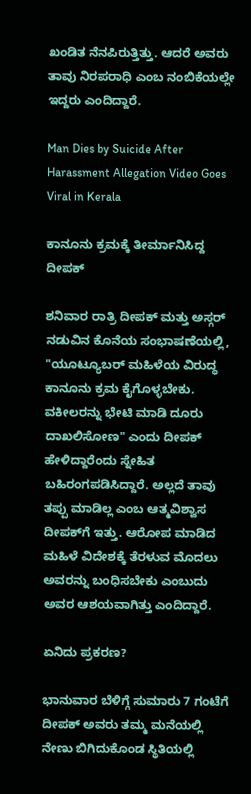ಖಂಡಿತ ನೆನಪಿರುತ್ತಿತ್ತು. ಆದರೆ ಅವರು ತಾವು ನಿರಪರಾಧಿ ಎಂಬ ನಂಬಿಕೆಯಲ್ಲೇ ಇದ್ದರು ಎಂದಿದ್ದಾರೆ.

Man Dies by Suicide After Harassment Allegation Video Goes Viral in Kerala

ಕಾನೂನು ಕ್ರಮಕ್ಕೆ ತೀರ್ಮಾನಿಸಿದ್ದ ದೀಪಕ್

ಶನಿವಾರ ರಾತ್ರಿ ದೀಪಕ್ ಮತ್ತು ಅಸ್ಗರ್ ನಡುವಿನ ಕೊನೆಯ ಸಂಭಾಷಣೆಯಲ್ಲಿ, "ಯೂಟ್ಯೂಬರ್ ಮಹಿಳೆಯ ವಿರುದ್ಧ ಕಾನೂನು ಕ್ರಮ ಕೈಗೊಳ್ಳಬೇಕು. ವಕೀಲರನ್ನು ಭೇಟಿ ಮಾಡಿ ದೂರು ದಾಖಲಿಸೋಣ" ಎಂದು ದೀಪಕ್ ಹೇಳಿದ್ದಾರೆಂದು ಸ್ನೇಹಿತ ಬಹಿರಂಗಪಡಿಸಿದ್ದಾರೆ. ಅಲ್ಲದೆ ತಾವು ತಪ್ಪು ಮಾಡಿಲ್ಲ ಎಂಬ ಆತ್ಮವಿಶ್ವಾಸ ದೀಪಕ್‌ಗೆ ಇತ್ತು. ಆರೋಪ ಮಾಡಿದ ಮಹಿಳೆ ವಿದೇಶಕ್ಕೆ ತೆರಳುವ ಮೊದಲು ಅವರನ್ನು ಬಂಧಿಸಬೇಕು ಎಂಬುದು ಅವರ ಆಶಯವಾಗಿತ್ತು ಎಂದಿದ್ದಾರೆ.

ಏನಿದು ಪ್ರಕರಣ?

ಭಾನುವಾರ ಬೆಳಿಗ್ಗೆ ಸುಮಾರು 7 ಗಂಟೆಗೆ ದೀಪಕ್ ಅವರು ತಮ್ಮ ಮನೆಯಲ್ಲಿ ನೇಣು ಬಿಗಿದುಕೊಂಡ ಸ್ಥಿತಿಯಲ್ಲಿ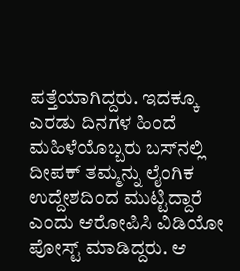ಪತ್ತೆಯಾಗಿದ್ದರು. ಇದಕ್ಕೂ ಎರಡು ದಿನಗಳ ಹಿಂದೆ ಮಹಿಳೆಯೊಬ್ಬರು ಬಸ್‌ನಲ್ಲಿ ದೀಪಕ್ ತಮ್ಮನ್ನು ಲೈಂಗಿಕ ಉದ್ದೇಶದಿಂದ ಮುಟ್ಟಿದ್ದಾರೆ ಎಂದು ಆರೋಪಿಸಿ ವಿಡಿಯೋ ಪೋಸ್ಟ್ ಮಾಡಿದ್ದರು. ಆ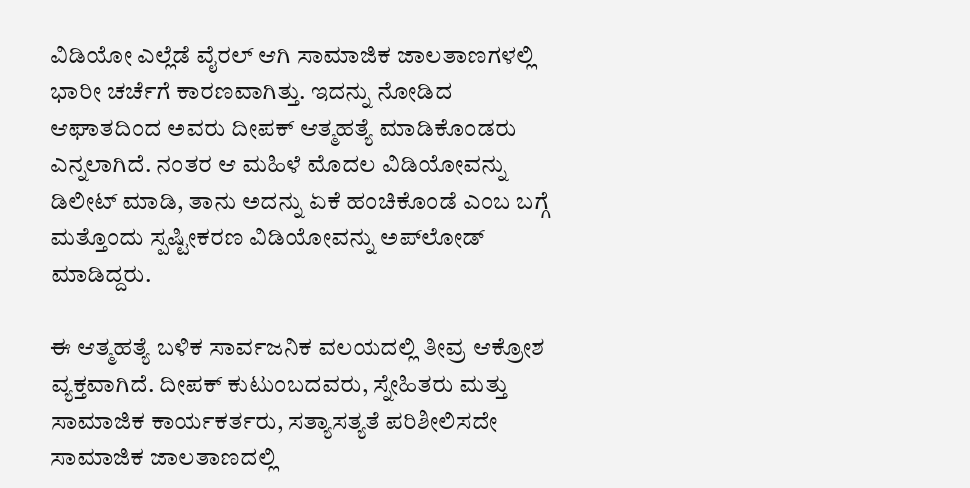ವಿಡಿಯೋ ಎಲ್ಲೆಡೆ ವೈರಲ್ ಆಗಿ ಸಾಮಾಜಿಕ ಜಾಲತಾಣಗಳಲ್ಲಿ ಭಾರೀ ಚರ್ಚೆಗೆ ಕಾರಣವಾಗಿತ್ತು. ಇದನ್ನು ನೋಡಿದ ಆಘಾತದಿಂದ ಅವರು ದೀಪಕ್ ಆತ್ಮಹತ್ಯೆ ಮಾಡಿಕೊಂಡರು ಎನ್ನಲಾಗಿದೆ. ನಂತರ ಆ ಮಹಿಳೆ ಮೊದಲ ವಿಡಿಯೋವನ್ನು ಡಿಲೀಟ್ ಮಾಡಿ, ತಾನು ಅದನ್ನು ಏಕೆ ಹಂಚಿಕೊಂಡೆ ಎಂಬ ಬಗ್ಗೆ ಮತ್ತೊಂದು ಸ್ಪಷ್ಟೀಕರಣ ವಿಡಿಯೋವನ್ನು ಅಪ್‌ಲೋಡ್ ಮಾಡಿದ್ದರು.

ಈ ಆತ್ಮಹತ್ಯೆ ಬಳಿಕ ಸಾರ್ವಜನಿಕ ವಲಯದಲ್ಲಿ ತೀವ್ರ ಆಕ್ರೋಶ ವ್ಯಕ್ತವಾಗಿದೆ. ದೀಪಕ್ ಕುಟುಂಬದವರು, ಸ್ನೇಹಿತರು ಮತ್ತು ಸಾಮಾಜಿಕ ಕಾರ್ಯಕರ್ತರು, ಸತ್ಯಾಸತ್ಯತೆ ಪರಿಶೀಲಿಸದೇ ಸಾಮಾಜಿಕ ಜಾಲತಾಣದಲ್ಲಿ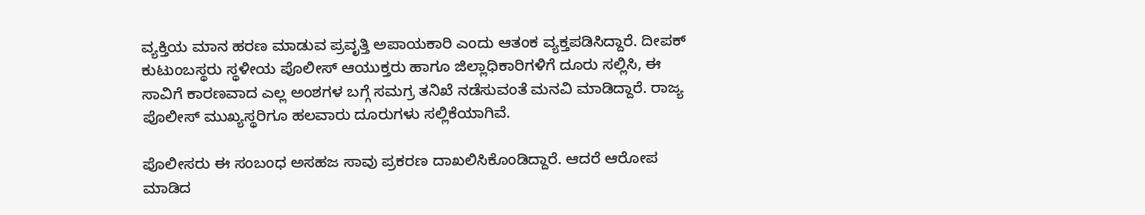ವ್ಯಕ್ತಿಯ ಮಾನ ಹರಣ ಮಾಡುವ ಪ್ರವೃತ್ತಿ ಅಪಾಯಕಾರಿ ಎಂದು ಆತಂಕ ವ್ಯಕ್ತಪಡಿಸಿದ್ದಾರೆ. ದೀಪಕ್ ಕುಟುಂಬಸ್ಥರು ಸ್ಥಳೀಯ ಪೊಲೀಸ್ ಆಯುಕ್ತರು ಹಾಗೂ ಜಿಲ್ಲಾಧಿಕಾರಿಗಳಿಗೆ ದೂರು ಸಲ್ಲಿಸಿ, ಈ ಸಾವಿಗೆ ಕಾರಣವಾದ ಎಲ್ಲ ಅಂಶಗಳ ಬಗ್ಗೆ ಸಮಗ್ರ ತನಿಖೆ ನಡೆಸುವಂತೆ ಮನವಿ ಮಾಡಿದ್ದಾರೆ. ರಾಜ್ಯ ಪೊಲೀಸ್ ಮುಖ್ಯಸ್ಥರಿಗೂ ಹಲವಾರು ದೂರುಗಳು ಸಲ್ಲಿಕೆಯಾಗಿವೆ.

ಪೊಲೀಸರು ಈ ಸಂಬಂಧ ಅಸಹಜ ಸಾವು ಪ್ರಕರಣ ದಾಖಲಿಸಿಕೊಂಡಿದ್ದಾರೆ. ಆದರೆ ಆರೋಪ ಮಾಡಿದ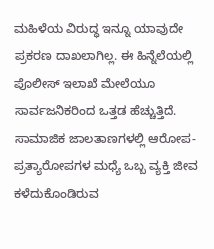ಮಹಿಳೆಯ ವಿರುದ್ಧ ಇನ್ನೂ ಯಾವುದೇ ಪ್ರಕರಣ ದಾಖಲಾಗಿಲ್ಲ. ಈ ಹಿನ್ನೆಲೆಯಲ್ಲಿ ಪೊಲೀಸ್ ಇಲಾಖೆ ಮೇಲೆಯೂ ಸಾರ್ವಜನಿಕರಿಂದ ಒತ್ತಡ ಹೆಚ್ಚುತ್ತಿದೆ. ಸಾಮಾಜಿಕ ಜಾಲತಾಣಗಳಲ್ಲಿ ಆರೋಪ-ಪ್ರತ್ಯಾರೋಪಗಳ ಮಧ್ಯೆ ಒಬ್ಬ ವ್ಯಕ್ತಿ ಜೀವ ಕಳೆದುಕೊಂಡಿರುವ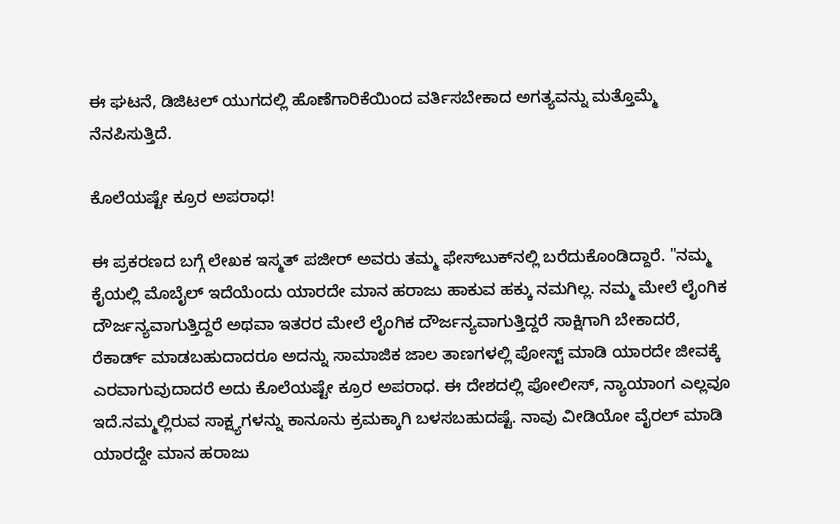ಈ ಘಟನೆ, ಡಿಜಿಟಲ್ ಯುಗದಲ್ಲಿ ಹೊಣೆಗಾರಿಕೆಯಿಂದ ವರ್ತಿಸಬೇಕಾದ ಅಗತ್ಯವನ್ನು ಮತ್ತೊಮ್ಮೆ ನೆನಪಿಸುತ್ತಿದೆ.

ಕೊಲೆಯಷ್ಟೇ ಕ್ರೂರ ಅಪರಾಧ!

ಈ ಪ್ರಕರಣದ ಬಗ್ಗೆ ಲೇಖಕ ಇಸ್ಮತ್ ಪಜೀರ್ ಅವರು ತಮ್ಮ ಫೇಸ್‌ಬುಕ್‌ನಲ್ಲಿ ಬರೆದುಕೊಂಡಿದ್ದಾರೆ. "ನಮ್ಮ ಕೈಯಲ್ಲಿ ಮೊಬೈಲ್ ಇದೆಯೆಂದು ಯಾರದೇ ಮಾನ ಹರಾಜು ಹಾಕುವ ಹಕ್ಕು ನಮಗಿಲ್ಲ. ನಮ್ಮ ಮೇಲೆ ಲೈಂಗಿಕ ದೌರ್ಜನ್ಯವಾಗುತ್ತಿದ್ದರೆ ಅಥವಾ ಇತರರ ಮೇಲೆ ಲೈಂಗಿಕ ದೌರ್ಜನ್ಯವಾಗುತ್ತಿದ್ದರೆ ಸಾಕ್ಷಿಗಾಗಿ ಬೇಕಾದರೆ, ರೆಕಾರ್ಡ್ ಮಾಡಬಹುದಾದರೂ ಅದನ್ನು ಸಾಮಾಜಿಕ ಜಾಲ ತಾಣಗಳಲ್ಲಿ ಪೋಸ್ಟ್ ಮಾಡಿ ಯಾರದೇ ಜೀವಕ್ಕೆ ಎರವಾಗುವುದಾದರೆ ಅದು ಕೊಲೆಯಷ್ಟೇ ಕ್ರೂರ ಅಪರಾಧ. ಈ ದೇಶದಲ್ಲಿ ಪೋಲೀಸ್, ನ್ಯಾಯಾಂಗ ಎಲ್ಲವೂ ಇದೆ.ನಮ್ಮಲ್ಲಿರುವ ಸಾಕ್ಷ್ಯಗಳನ್ನು ಕಾನೂನು ಕ್ರಮಕ್ಕಾಗಿ ಬಳಸಬಹುದಷ್ಟೆ. ನಾವು ವೀಡಿಯೋ ವೈರಲ್ ಮಾಡಿ ಯಾರದ್ದೇ ಮಾನ ಹರಾಜು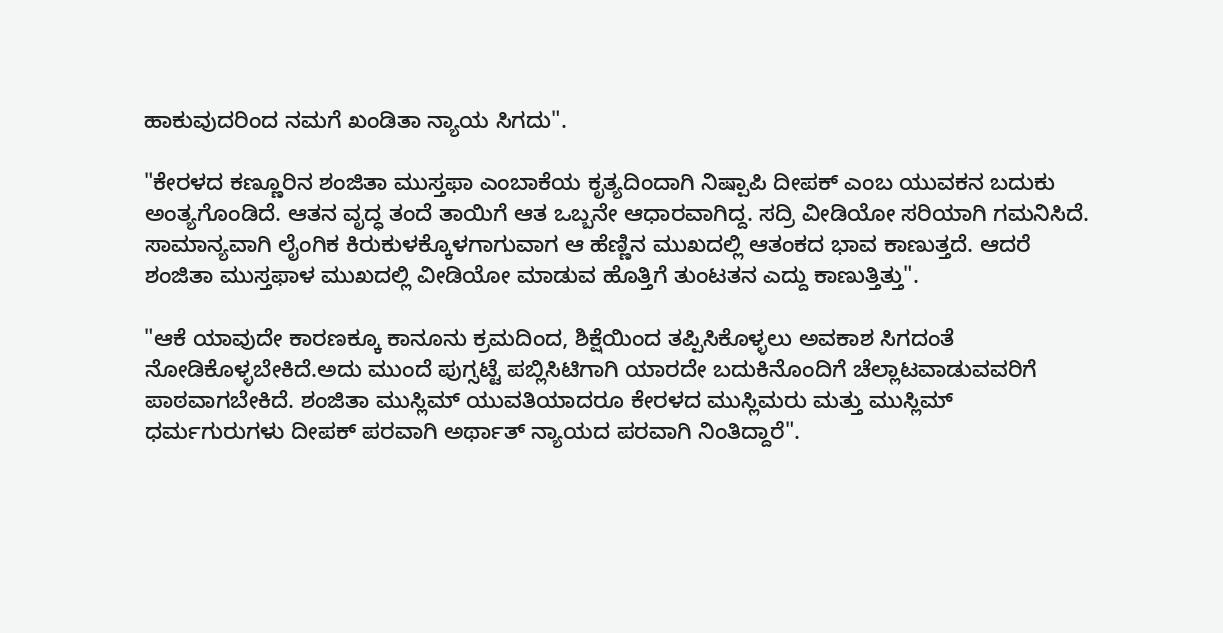ಹಾಕುವುದರಿಂದ ನಮಗೆ ಖಂಡಿತಾ ನ್ಯಾಯ ಸಿಗದು".

"ಕೇರಳದ ಕಣ್ಣೂರಿನ ಶಂಜಿತಾ ಮುಸ್ತಫಾ ಎಂಬಾಕೆಯ ಕೃತ್ಯದಿಂದಾಗಿ ನಿಷ್ಪಾಪಿ ದೀಪಕ್ ಎಂಬ ಯುವಕನ ಬದುಕು ಅಂತ್ಯಗೊಂಡಿದೆ. ಆತನ ವೃದ್ಧ ತಂದೆ ತಾಯಿಗೆ ಆತ ಒಬ್ಬನೇ ಆಧಾರವಾಗಿದ್ದ. ಸದ್ರಿ ವೀಡಿಯೋ ಸರಿಯಾಗಿ ಗಮನಿಸಿದೆ. ಸಾಮಾನ್ಯವಾಗಿ ಲೈಂಗಿಕ ಕಿರುಕುಳಕ್ಕೊಳಗಾಗುವಾಗ ಆ ಹೆಣ್ಣಿನ ಮುಖದಲ್ಲಿ ಆತಂಕದ ಭಾವ ಕಾಣುತ್ತದೆ. ಆದರೆ ಶಂಜಿತಾ ಮುಸ್ತಫಾಳ ಮುಖದಲ್ಲಿ ವೀಡಿಯೋ ಮಾಡುವ ಹೊತ್ತಿಗೆ ತುಂಟತನ ಎದ್ದು ಕಾಣುತ್ತಿತ್ತು".

"ಆಕೆ ಯಾವುದೇ ಕಾರಣಕ್ಕೂ ಕಾನೂನು ಕ್ರಮದಿಂದ, ಶಿಕ್ಷೆಯಿಂದ ತಪ್ಪಿಸಿಕೊಳ್ಳಲು ಅವಕಾಶ ಸಿಗದಂತೆ ನೋಡಿಕೊಳ್ಳಬೇಕಿದೆ.ಅದು ಮುಂದೆ ಪುಗ್ಸಟ್ಟೆ ಪಬ್ಲಿಸಿಟಿಗಾಗಿ ಯಾರದೇ ಬದುಕಿನೊಂದಿಗೆ ಚೆಲ್ಲಾಟವಾಡುವವರಿಗೆ ಪಾಠವಾಗಬೇಕಿದೆ. ಶಂಜಿತಾ ಮುಸ್ಲಿಮ್ ಯುವತಿಯಾದರೂ ಕೇರಳದ ಮುಸ್ಲಿಮರು ಮತ್ತು ಮುಸ್ಲಿಮ್ ಧರ್ಮಗುರುಗಳು ದೀಪಕ್ ಪರವಾಗಿ ಅರ್ಥಾತ್ ನ್ಯಾಯದ ಪರವಾಗಿ ನಿಂತಿದ್ದಾರೆ".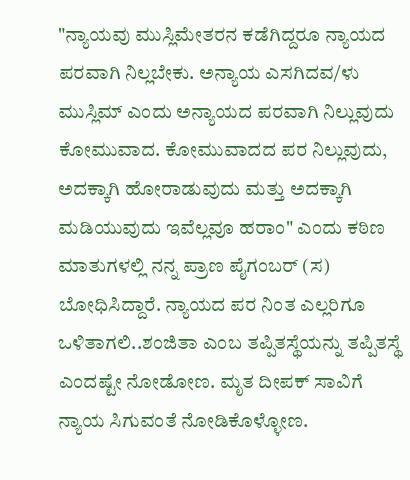"ನ್ಯಾಯವು ಮುಸ್ಲಿಮೇತರನ ಕಡೆಗಿದ್ದರೂ ನ್ಯಾಯದ ಪರವಾಗಿ ನಿಲ್ಲಬೇಕು. ಅನ್ಯಾಯ ಎಸಗಿದವ/ಳು ಮುಸ್ಲಿಮ್ ಎಂದು ಅನ್ಯಾಯದ ಪರವಾಗಿ ನಿಲ್ಲುವುದು ಕೋಮುವಾದ. ಕೋಮುವಾದದ ಪರ ನಿಲ್ಲುವುದು, ಅದಕ್ಕಾಗಿ ಹೋರಾಡುವುದು ಮತ್ತು ಅದಕ್ಕಾಗಿ ಮಡಿಯುವುದು ಇವೆಲ್ಲವೂ ಹರಾಂ" ಎಂದು ಕಠಿಣ ಮಾತುಗಳಲ್ಲಿ ನನ್ನ ಪ್ರಾಣ ಪೈಗಂಬರ್ (ಸ) ಬೋಧಿಸಿದ್ದಾರೆ. ನ್ಯಾಯದ ಪರ ನಿಂತ ಎಲ್ಲರಿಗೂ ಒಳಿತಾಗಲಿ..ಶಂಜಿತಾ ಎಂಬ ತಪ್ಪಿತಸ್ಥೆಯನ್ನು ತಪ್ಪಿತಸ್ಥೆ ಎಂದಷ್ಟೇ ನೋಡೋಣ. ಮೃತ ದೀಪಕ್ ಸಾವಿಗೆ ನ್ಯಾಯ ಸಿಗುವಂತೆ ನೋಡಿಕೊಳ್ಳೋಣ.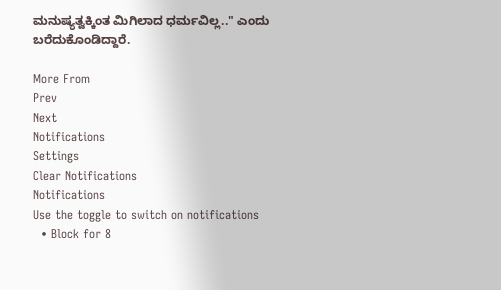ಮನುಷ್ಯತ್ವಕ್ಕಿಂತ ಮಿಗಿಲಾದ ಧರ್ಮವಿಲ್ಲ.." ಎಂದು ಬರೆದುಕೊಂಡಿದ್ದಾರೆ.

More From
Prev
Next
Notifications
Settings
Clear Notifications
Notifications
Use the toggle to switch on notifications
  • Block for 8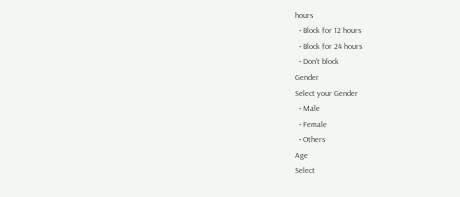hours
  • Block for 12 hours
  • Block for 24 hours
  • Don't block
Gender
Select your Gender
  • Male
  • Female
  • Others
Age
Select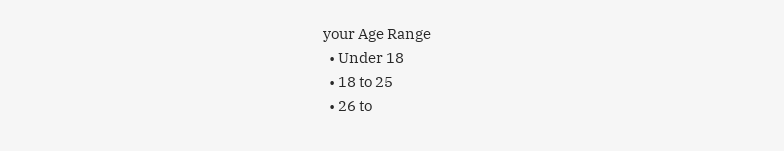your Age Range
  • Under 18
  • 18 to 25
  • 26 to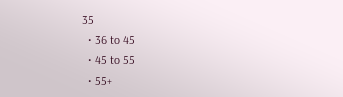35
  • 36 to 45
  • 45 to 55
  • 55+